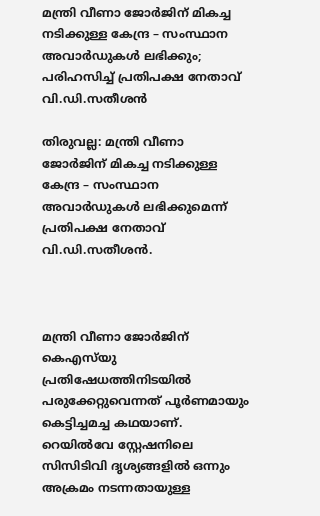മന്ത്രി വീണാ ജോർജിന് മികച്ച നടിക്കുള്ള കേന്ദ്ര – സംസ്ഥാന അവാർഡുകൾ ലഭിക്കും; പരിഹസിച്ച് പ്രതിപക്ഷ നേതാവ് വി.ഡി.സതീശൻ

തിരുവല്ല: മന്ത്രി വീണാ ജോർജിന് മികച്ച നടിക്കുള്ള കേന്ദ്ര – സംസ്ഥാന അവാർഡുകൾ ലഭിക്കുമെന്ന് പ്രതിപക്ഷ നേതാവ് വി.ഡി.സതീശൻ.



മന്ത്രി വീണാ ജോർജിന് കെഎസ്‍യു പ്രതിഷേധത്തിനിടയിൽ പരുക്കേറ്റുവെന്നത് പൂർണമായും കെട്ടിച്ചമച്ച കഥയാണ്. റെയിൽവേ സ്റ്റേഷനിലെ സിസിടിവി ദൃശ്യങ്ങളിൽ ഒന്നും അക്രമം നടന്നതായുള്ള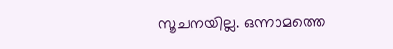സൂചനയില്ല. ഒന്നാമത്തെ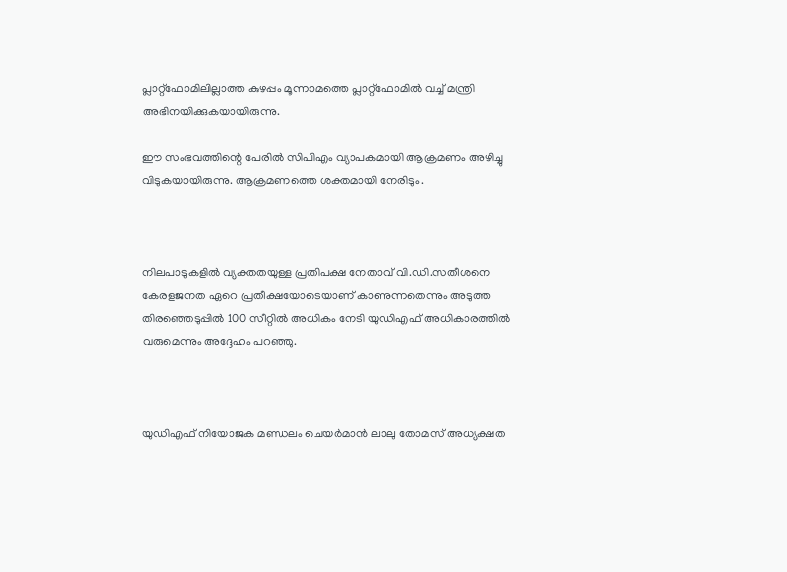പ്ലാറ്റ്ഫോമിലില്ലാത്ത കുഴപ്പം മൂന്നാമത്തെ പ്ലാറ്റ്ഫോമിൽ വച്ച് മന്ത്രി അഭിനയിക്കുകയായിരുന്നു.

ഈ സംഭവത്തിന്റെ പേരിൽ സിപിഎം വ്യാപകമായി ആക്രമണം അഴിച്ചു വിടുകയായിരുന്നു. ആക്രമണത്തെ ശക്തമായി നേരിടും.



നിലപാടുകളിൽ വ്യക്തതയുള്ള പ്രതിപക്ഷ നേതാവ് വി.ഡി.സതീശനെ കേരളജനത ഏറെ പ്രതീക്ഷയോടെയാണ് കാണുന്നതെന്നും അടുത്ത തിരഞ്ഞെടുപ്പിൽ 100 സീറ്റിൽ അധികം നേടി യുഡിഎഫ് അധികാരത്തിൽ വരുമെന്നും അദ്ദേഹം പറഞ്ഞു.



യുഡിഎഫ് നിയോജക മണ്ഡലം ചെയർമാൻ ലാലു തോമസ് അധ്യക്ഷത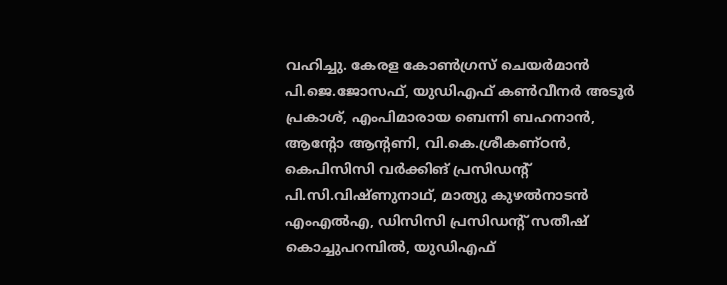വഹിച്ചു. കേരള കോൺഗ്രസ് ചെയർമാൻ പി.ജെ.ജോസഫ്, യുഡിഎഫ് കൺവീനർ അടൂർ പ്രകാശ്, എംപിമാരായ ബെന്നി ബഹനാൻ, ആന്റോ ആന്റണി, വി.കെ.ശ്രീകണ്ഠൻ, കെപിസിസി വർക്കിങ് പ്രസിഡന്റ് പി.സി.വിഷ്ണുനാഥ്, മാത്യു കുഴൽനാടൻ എംഎൽഎ, ഡിസിസി പ്രസിഡന്റ് സതീഷ് കൊച്ചുപറമ്പിൽ, യു‍ഡിഎഫ്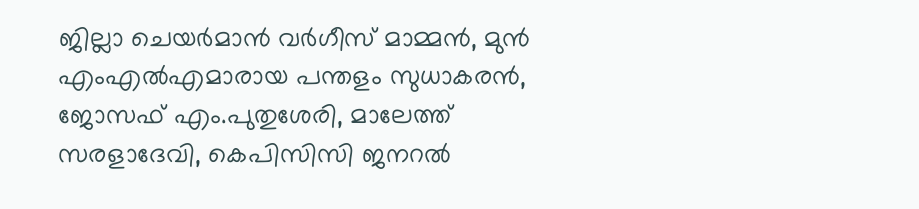ജില്ലാ ചെയർമാൻ വർഗീസ് മാമ്മൻ, മുൻ എംഎൽഎമാരായ പന്തളം സുധാകരൻ, ജോസഫ് എം.പുതുശേരി, മാലേത്ത് സരളാദേവി, കെപിസിസി ജനറൽ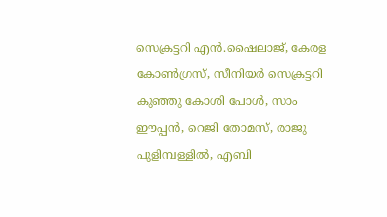സെക്രട്ടറി എൻ.ഷൈലാജ്, കേരള കോൺഗ്രസ്, സീനിയർ സെക്രട്ടറി കുഞ്ഞു കോശി പോൾ, സാം ഈപ്പൻ, റെജി തോമസ്, രാജു പുളിമ്പള്ളിൽ, എബി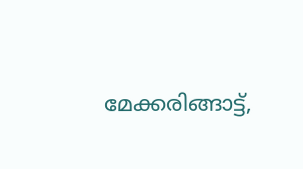മേക്കരിങ്ങാട്ട്,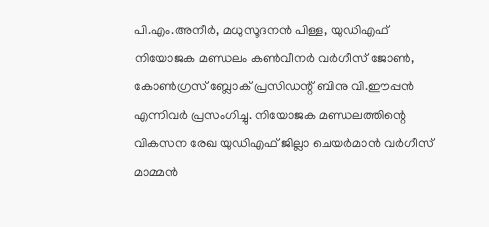പി.എം.അനീർ, മധുസൂദനൻ പിള്ള, യുഡിഎഫ് നിയോജക മണ്ഡലം കൺവീനർ വർഗീസ് ജോൺ, കോൺഗ്രസ് ബ്ലോക് പ്രസിഡന്റ് ബിനു വി.ഈപ്പൻ എന്നിവർ പ്രസംഗിച്ചു. നിയോജക മണ്ഡലത്തിന്റെ വികസന രേഖ യുഡിഎഫ് ജില്ലാ ചെയർമാൻ വർഗീസ് മാമ്മൻ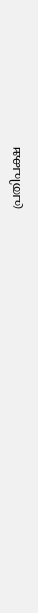പ്രതിപക്ഷ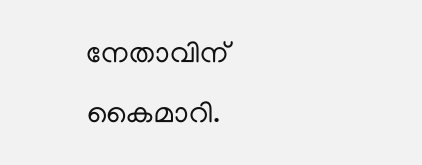നേതാവിന് കൈമാറി.